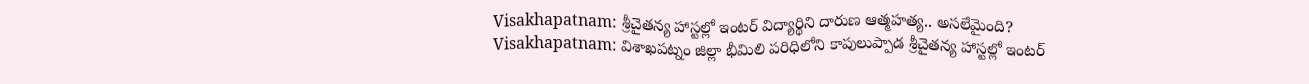Visakhapatnam: శ్రీచైతన్య హాస్టల్లో ఇంటర్ విద్యార్థిని దారుణ ఆత్మహత్య.. అసలేమైంది?
Visakhapatnam: విశాఖపట్నం జిల్లా భీమిలి పరిధిలోని కాపులుప్పాడ శ్రీచైతన్య హాస్టల్లో ఇంటర్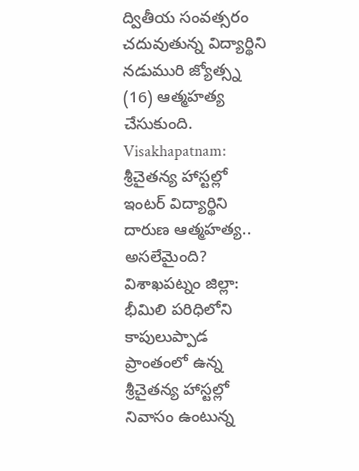ద్వితీయ సంవత్సరం చదువుతున్న విద్యార్థిని నడుమురి జ్యోత్స్న (16) ఆత్మహత్య చేసుకుంది.
Visakhapatnam: శ్రీచైతన్య హాస్టల్లో ఇంటర్ విద్యార్థిని దారుణ ఆత్మహత్య.. అసలేమైంది?
విశాఖపట్నం జిల్లా: భీమిలి పరిధిలోని కాపులుప్పాడ ప్రాంతంలో ఉన్న శ్రీచైతన్య హాస్టల్లో నివాసం ఉంటున్న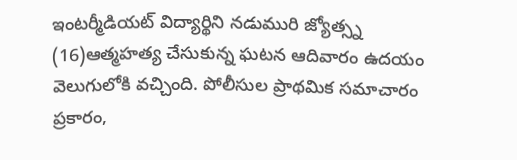ఇంటర్మీడియట్ విద్యార్థిని నడుమురి జ్యోత్స్న (16)ఆత్మహత్య చేసుకున్న ఘటన ఆదివారం ఉదయం వెలుగులోకి వచ్చింది. పోలీసుల ప్రాథమిక సమాచారం ప్రకారం,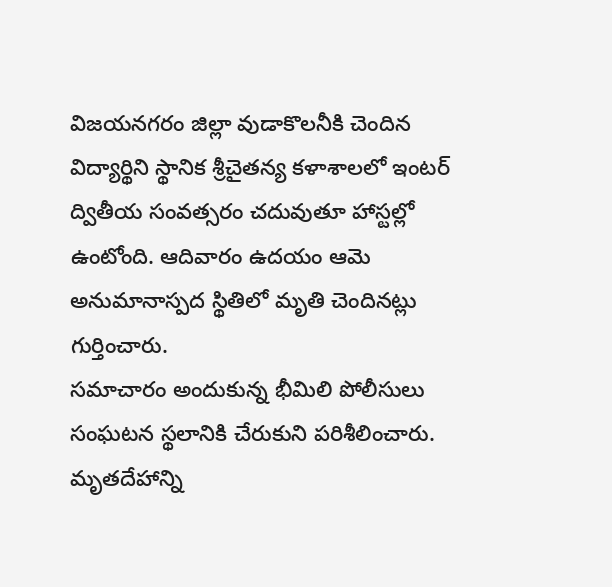విజయనగరం జిల్లా వుడాకొలనీకి చెందిన విద్యార్థిని స్థానిక శ్రీచైతన్య కళాశాలలో ఇంటర్ ద్వితీయ సంవత్సరం చదువుతూ హాస్టల్లో ఉంటోంది. ఆదివారం ఉదయం ఆమె అనుమానాస్పద స్థితిలో మృతి చెందినట్లు గుర్తించారు.
సమాచారం అందుకున్న భీమిలి పోలీసులు సంఘటన స్థలానికి చేరుకుని పరిశీలించారు. మృతదేహాన్ని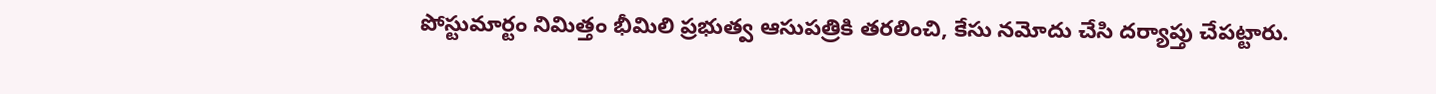పోస్టుమార్టం నిమిత్తం భీమిలి ప్రభుత్వ ఆసుపత్రికి తరలించి, కేసు నమోదు చేసి దర్యాప్తు చేపట్టారు.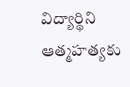విద్యార్థిని ఆత్మహత్యకు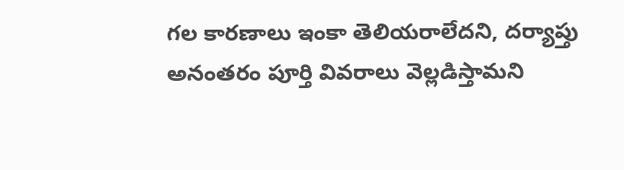గల కారణాలు ఇంకా తెలియరాలేదని, దర్యాప్తు అనంతరం పూర్తి వివరాలు వెల్లడిస్తామని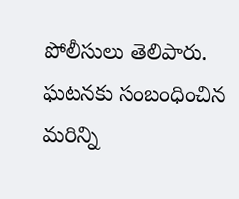పోలీసులు తెలిపారు. ఘటనకు సంబంధించిన మరిన్ని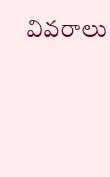వివరాలు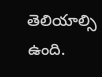తెలియాల్సి ఉంది.